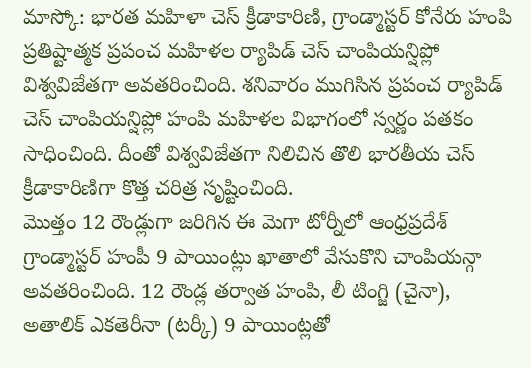మాస్కో: భారత మహిళా చెస్ క్రీడాకారిణి, గ్రాండ్మాస్టర్ కోనేరు హంపి ప్రతిష్టాత్మక ప్రపంచ మహిళల ర్యాపిడ్ చెస్ చాంపియన్షిప్లో విశ్వవిజేతగా అవతరించింది. శనివారం ముగిసిన ప్రపంచ ర్యాపిడ్ చెస్ చాంపియన్షిప్లో హంపి మహిళల విభాగంలో స్వర్ణం పతకం సాధించింది. దీంతో విశ్వవిజేతగా నిలిచిన తొలి భారతీయ చెస్ క్రీడాకారిణిగా కొత్త చరిత్ర సృష్టించింది.
మొత్తం 12 రౌండ్లుగా జరిగిన ఈ మెగా టోర్నీలో ఆంధ్రప్రదేశ్ గ్రాండ్మాస్టర్ హంపీ 9 పాయింట్లు ఖాతాలో వేసుకొని చాంపియన్గా అవతరించింది. 12 రౌండ్ల తర్వాత హంపి, లీ టింగ్జి (చైనా), అతాలిక్ ఎకతెరీనా (టర్కీ) 9 పాయింట్లతో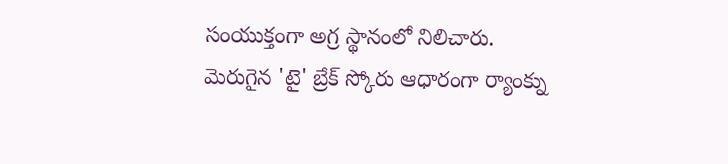సంయుక్తంగా అగ్ర స్థానంలో నిలిచారు. మెరుగైన 'టై' బ్రేక్ స్కోరు ఆధారంగా ర్యాంక్ను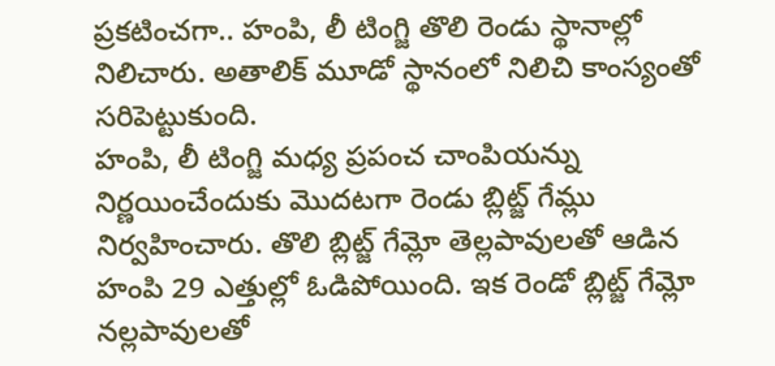ప్రకటించగా.. హంపి, లీ టింగ్జి తొలి రెండు స్థానాల్లో నిలిచారు. అతాలిక్ మూడో స్థానంలో నిలిచి కాంస్యంతో సరిపెట్టుకుంది.
హంపి, లీ టింగ్జి మధ్య ప్రపంచ చాంపియన్ను నిర్ణయించేందుకు మొదటగా రెండు బ్లిట్జ్ గేమ్లు నిర్వహించారు. తొలి బ్లిట్జ్ గేమ్లో తెల్లపావులతో ఆడిన హంపి 29 ఎత్తుల్లో ఓడిపోయింది. ఇక రెండో బ్లిట్జ్ గేమ్లో నల్లపావులతో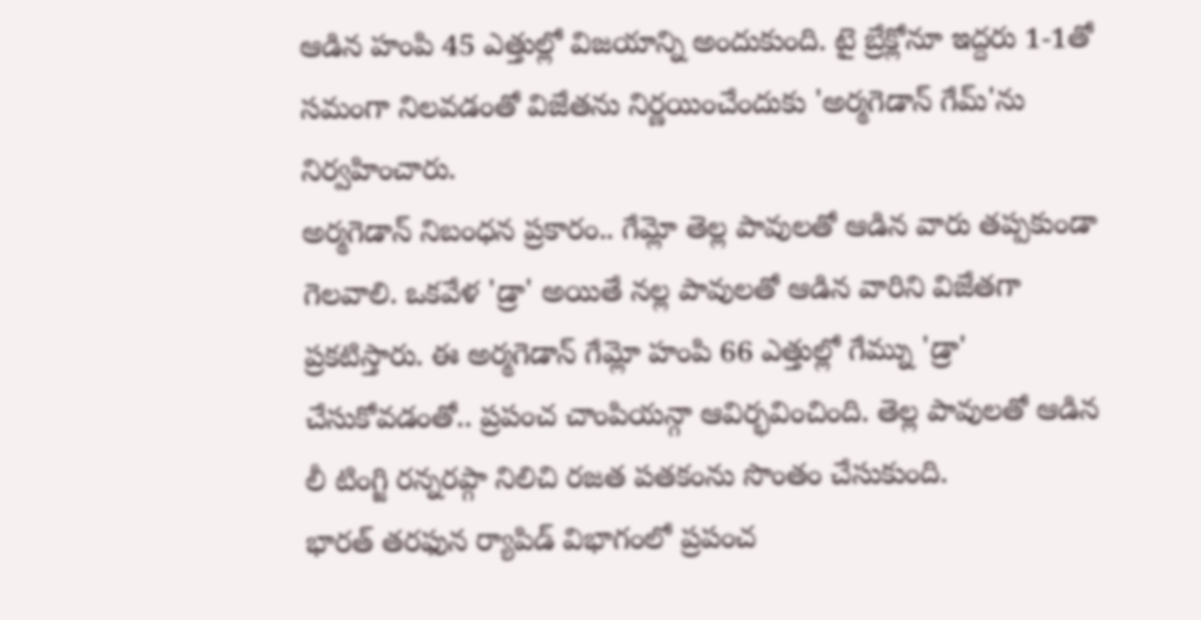ఆడిన హంపి 45 ఎత్తుల్లో విజయాన్ని అందుకుంది. టై బ్రేక్లోనూ ఇద్దరు 1-1తో సమంగా నిలవడంతో విజేతను నిర్ణయించేందుకు 'అర్మగెడాన్ గేమ్'ను నిర్వహించారు.
అర్మగెడాన్ నిబంధన ప్రకారం.. గేమ్లో తెల్ల పావులతో ఆడిన వారు తప్పకుండా గెలవాలి. ఒకవేళ 'డ్రా' అయితే నల్ల పావులతో ఆడిన వారిని విజేతగా ప్రకటిస్తారు. ఈ అర్మగెడాన్ గేమ్లో హంపి 66 ఎత్తుల్లో గేమ్ను 'డ్రా' చేసుకోవడంతో.. ప్రపంచ చాంపియన్గా ఆవిర్భవించింది. తెల్ల పావులతో ఆడిన లీ టింగ్జి రన్నరప్గా నిలిచి రజత పతకంను సొంతం చేసుకుంది.
భారత్ తరఫున ర్యాపిడ్ విభాగంలో ప్రపంచ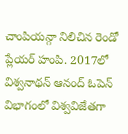చాంపియన్గా నిలిచిన రెండో ప్లేయర్ హంపి. 2017లో విశ్వనాథన్ ఆనంద్ ఓపెన్ విభాగంలో విశ్వవిజేతగా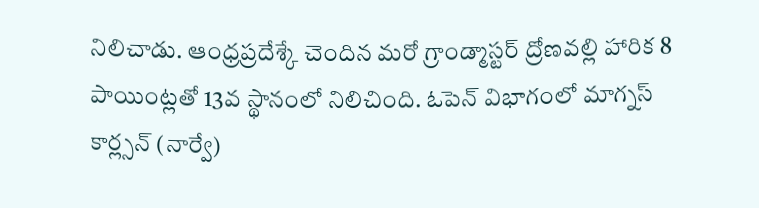నిలిచాడు. ఆంధ్రప్రదేశ్కే చెందిన మరో గ్రాండ్మాస్టర్ ద్రోణవల్లి హారిక 8 పాయింట్లతో 13వ స్థానంలో నిలిచింది. ఓపెన్ విభాగంలో మాగ్నస్ కార్ల్సన్ (నార్వే)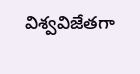విశ్వవిజేతగా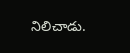నిలిచాడు.